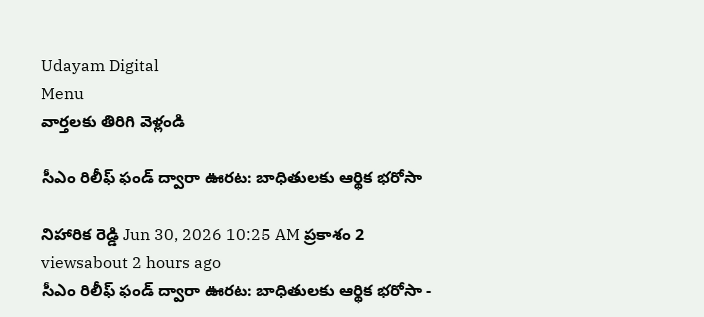Udayam Digital
Menu
వార్తలకు తిరిగి వెళ్లండి

సీఎం రిలీఫ్ ఫండ్ ద్వారా ఊరట: బాధితులకు ఆర్థిక భరోసా

నిహారిక రెడ్డి Jun 30, 2026 10:25 AM ప్రకాశం 2 viewsabout 2 hours ago
సీఎం రిలీఫ్ ఫండ్ ద్వారా ఊరట: బాధితులకు ఆర్థిక భరోసా -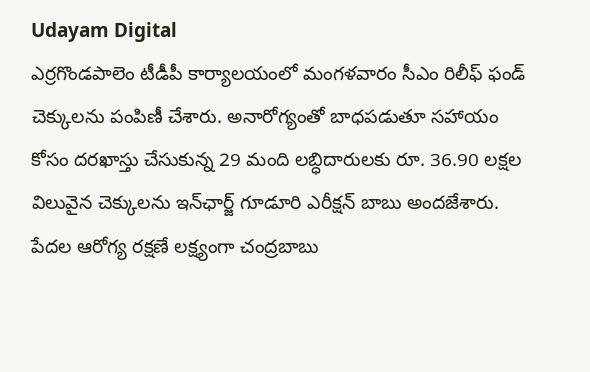Udayam Digital
ఎర్రగొండపాలెం టీడీపీ కార్యాలయంలో మంగళవారం సీఎం రిలీఫ్ ఫండ్ చెక్కులను పంపిణీ చేశారు. అనారోగ్యంతో బాధపడుతూ సహాయం కోసం దరఖాస్తు చేసుకున్న 29 మంది లబ్ధిదారులకు రూ. 36.90 లక్షల విలువైన చెక్కులను ఇన్‌ఛార్జ్ గూడూరి ఎరీక్షన్ బాబు అందజేశారు. పేదల ఆరోగ్య రక్షణే లక్ష్యంగా చంద్రబాబు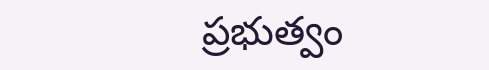ప్రభుత్వం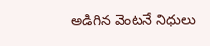అడిగిన వెంటనే నిధులు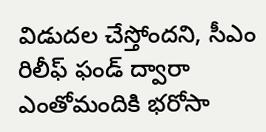విడుదల చేస్తోందని, సీఎం రిలీఫ్ ఫండ్ ద్వారా ఎంతోమందికి భరోసా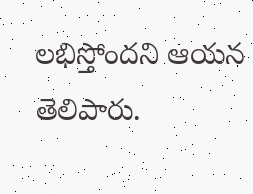లభిస్తోందని ఆయన తెలిపారు.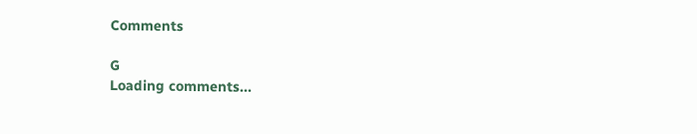Comments

G
Loading comments...